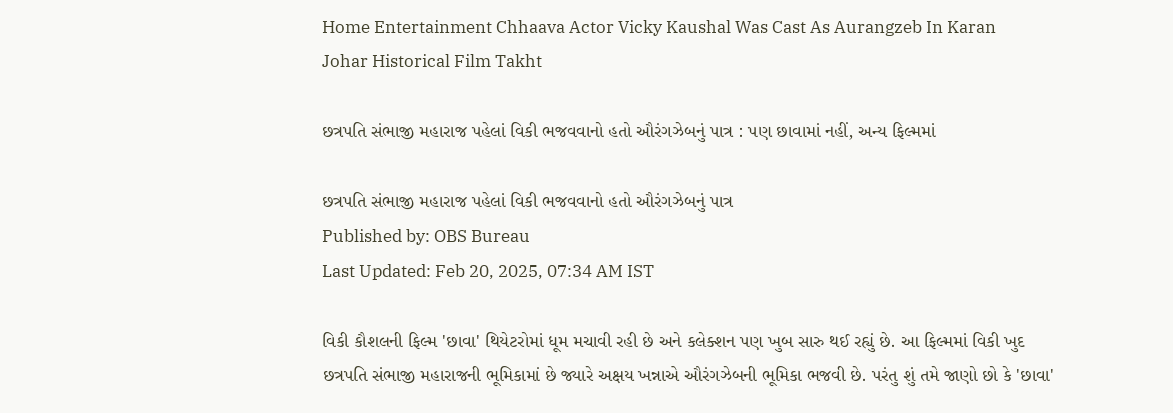Home Entertainment Chhaava Actor Vicky Kaushal Was Cast As Aurangzeb In Karan Johar Historical Film Takht

છત્રપતિ સંભાજી મહારાજ પહેલાં વિકી ભજવવાનો હતો ઔરંગઝેબનું પાત્ર : પણ છાવામાં નહીં, અન્ય ફિલ્મમાં

છત્રપતિ સંભાજી મહારાજ પહેલાં વિકી ભજવવાનો હતો ઔરંગઝેબનું પાત્ર
Published by: OBS Bureau
Last Updated: Feb 20, 2025, 07:34 AM IST

વિકી કૌશલની ફિલ્મ 'છાવા' થિયેટરોમાં ધૂમ મચાવી રહી છે અને કલેક્શન પણ ખુબ સારુ થઈ રહ્યું છે. આ ફિલ્મમાં વિકી ખુદ છત્રપતિ સંભાજી મહારાજની ભૂમિકામાં છે જ્યારે અક્ષય ખન્નાએ ઔરંગઝેબની ભૂમિકા ભજવી છે. પરંતુ શું તમે જાણો છો કે 'છાવા'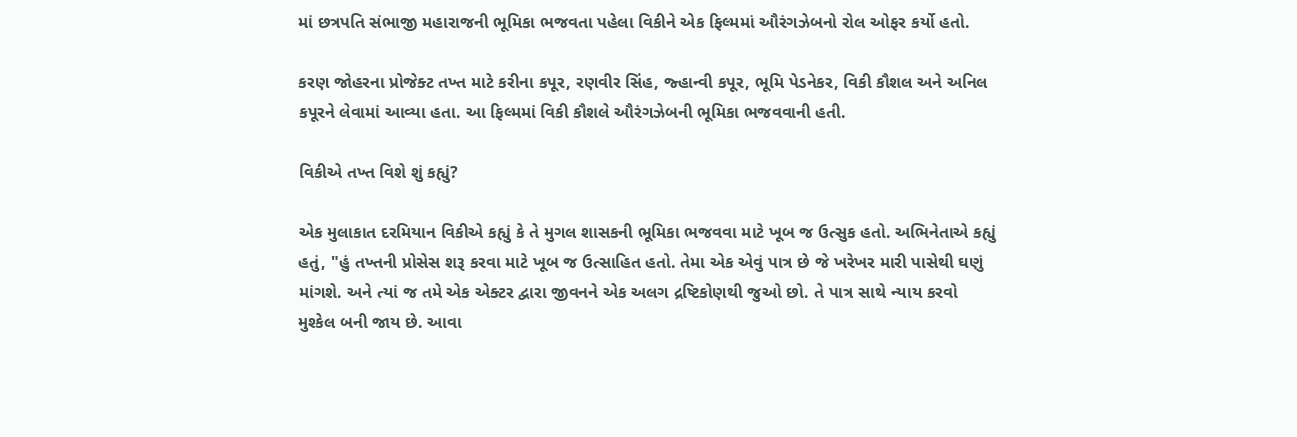માં છત્રપતિ સંભાજી મહારાજની ભૂમિકા ભજવતા પહેલા વિકીને એક ફિલ્મમાં ઔરંગઝેબનો રોલ ઓફર કર્યો હતો.

કરણ જોહરના પ્રોજેક્ટ તખ્ત માટે કરીના કપૂર, રણવીર સિંહ, જ્હાન્વી કપૂર, ભૂમિ પેડનેકર, વિકી કૌશલ અને અનિલ કપૂરને લેવામાં આવ્યા હતા. આ ફિલ્મમાં વિકી કૌશલે ઔરંગઝેબની ભૂમિકા ભજવવાની હતી.

વિકીએ તખ્ત વિશે શું કહ્યું?

એક મુલાકાત દરમિયાન વિકીએ કહ્યું કે તે મુગલ શાસકની ભૂમિકા ભજવવા માટે ખૂબ જ ઉત્સુક હતો. અભિનેતાએ કહ્યું હતું, "હું તખ્તની પ્રોસેસ શરૂ કરવા માટે ખૂબ જ ઉત્સાહિત હતો. તેમા એક એવું પાત્ર છે જે ખરેખર મારી પાસેથી ઘણું માંગશે. અને ત્યાં જ તમે એક એક્ટર દ્વારા જીવનને એક અલગ દ્રષ્ટિકોણથી જુઓ છો. તે પાત્ર સાથે ન્યાય કરવો મુશ્કેલ બની જાય છે. આવા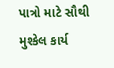પાત્રો માટે સૌથી મુશ્કેલ કાર્ય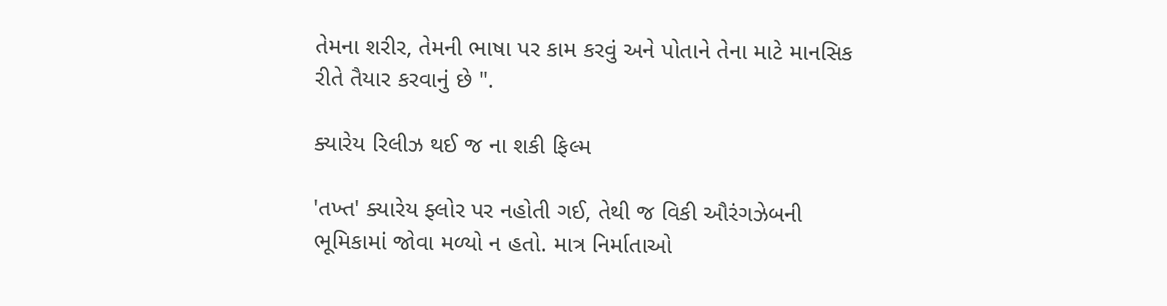તેમના શરીર, તેમની ભાષા પર કામ કરવું અને પોતાને તેના માટે માનસિક રીતે તૈયાર કરવાનું છે ".

ક્યારેય રિલીઝ થઈ જ ના શકી ફિલ્મ

'તખ્ત' ક્યારેય ફ્લોર પર નહોતી ગઈ, તેથી જ વિકી ઔરંગઝેબની ભૂમિકામાં જોવા મળ્યો ન હતો. માત્ર નિર્માતાઓ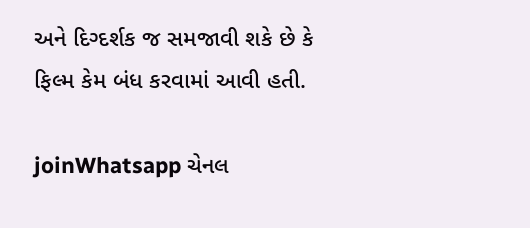અને દિગ્દર્શક જ સમજાવી શકે છે કે ફિલ્મ કેમ બંધ કરવામાં આવી હતી.

joinWhatsapp ચેનલ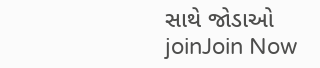સાથે જોડાઓ
joinJoin Now